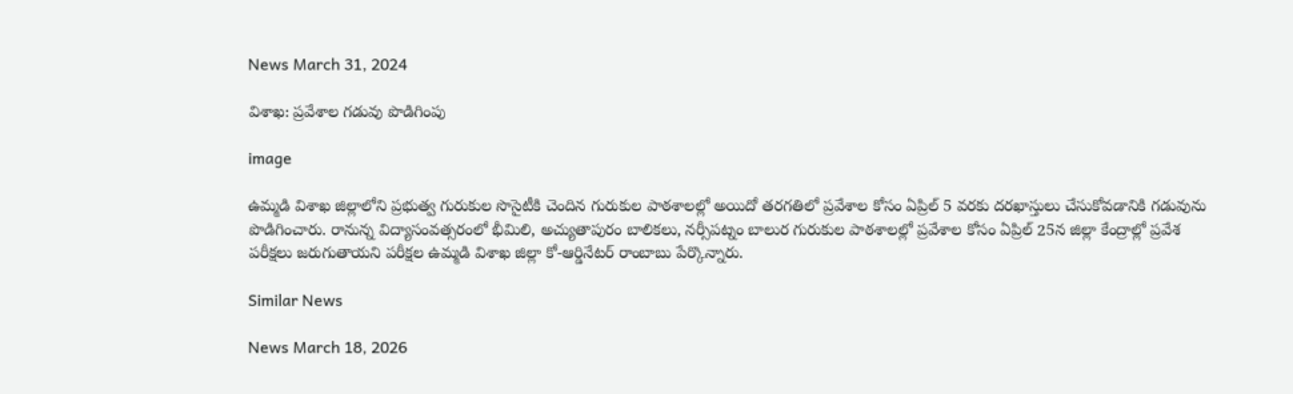News March 31, 2024

విశాఖ: ప్రవేశాల గడువు పొడిగింపు

image

ఉమ్మడి విశాఖ జిల్లాలోని ప్రభుత్వ గురుకుల సొసైటీకి చెందిన గురుకుల పాఠశాలల్లో అయిదో తరగతిలో ప్రవేశాల కోసం ఏప్రిల్ 5 వరకు దరఖాస్తులు చేసుకోవడానికి గడువును పొడిగించారు. రానున్న విద్యాసంవత్సరంలో భీమిలి, అచ్యుతాపురం బాలికలు, నర్సీపట్నం బాలుర గురుకుల పాఠశాలల్లో ప్రవేశాల కోసం ఏప్రిల్ 25న జిల్లా కేంద్రాల్లో ప్రవేశ పరీక్షలు జరుగుతాయని పరీక్షల ఉమ్మడి విశాఖ జిల్లా కో-ఆర్డినేటర్ రాంబాబు పేర్కొన్నారు.

Similar News

News March 18, 2026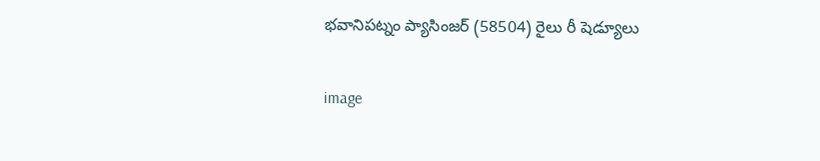భవానిపట్నం ప్యాసింజర్ (58504) రైలు రీ షెడ్యూలు

image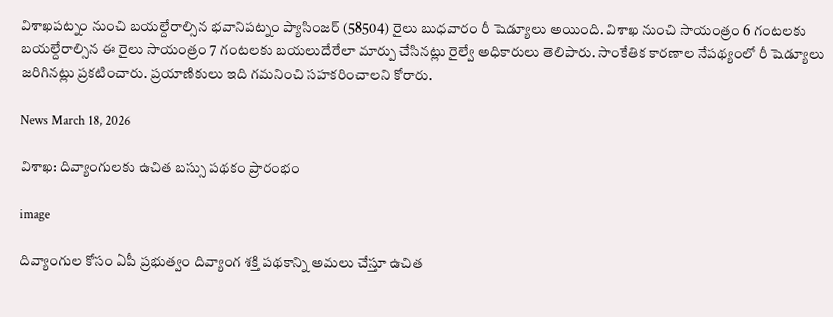విశాఖపట్నం నుంచి బయల్దేరాల్సిన భవానిపట్నం ప్యాసింజర్ (58504) రైలు బుధవారం రీ షెడ్యూలు అయింది. విశాఖ నుంచి సాయంత్రం 6 గంటలకు బయల్దేరాల్సిన ఈ రైలు సాయంత్రం 7 గంటలకు బయలుదేరేలా మార్పు చేసినట్లు రైల్వే అధికారులు తెలిపారు. సాంకేతిక కారణాల నేపథ్యంలో రీ షెడ్యూలు జరిగినట్లు ప్రకటించారు. ప్రయాణికులు ఇది గమనించి సహకరించాలని కోరారు.

News March 18, 2026

విశాఖ: దివ్యాంగులకు ఉచిత బస్సు పథకం ప్రారంభం

image

దివ్యాంగుల కోసం ఏపీ ప్రభుత్వం దివ్యాంగ శక్తి పథకాన్ని అమలు చేస్తూ ఉచిత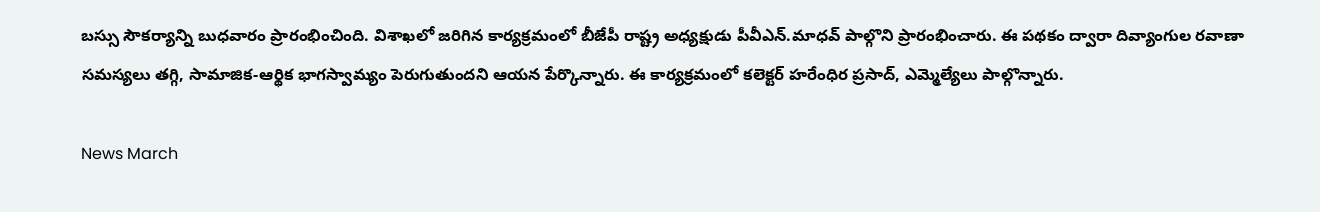బస్సు సౌకర్యాన్ని బుధవారం ప్రారంభించింది. విశాఖలో జరిగిన కార్యక్రమంలో బీజేపీ రాష్ట్ర అధ్యక్షుడు పీవీఎన్.మాధవ్ పాల్గొని ప్రారంభించారు. ఈ పథకం ద్వారా దివ్యాంగుల రవాణా సమస్యలు తగ్గి, సామాజిక-ఆర్థిక భాగస్వామ్యం పెరుగుతుందని ఆయన పేర్కొన్నారు. ఈ కార్యక్రమంలో కలెక్టర్ హరేంధిర ప్రసాద్, ఎమ్మెల్యేలు పాల్గొన్నారు.

News March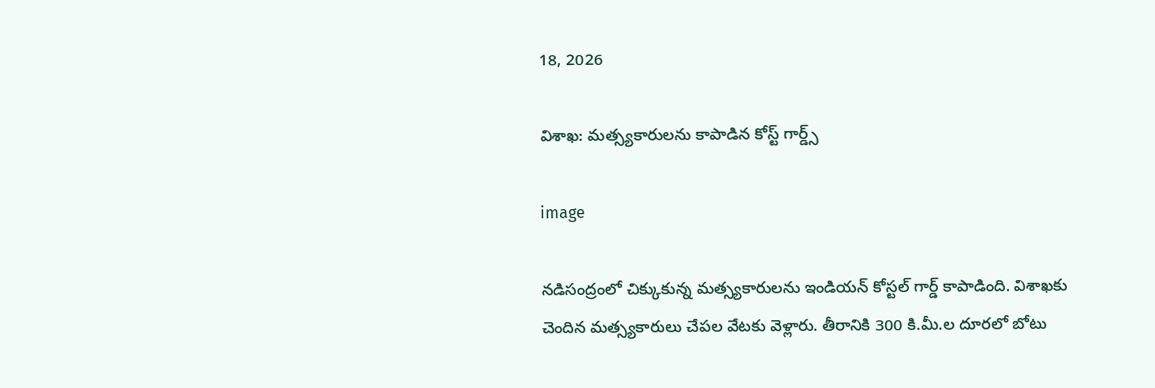18, 2026

విశాఖ: మత్స్యకారులను కాపాడిన కోస్ట్ గార్డ్స్

image

నడిసంద్రంలో చిక్కుకున్న మత్స్యకారులను ఇండియన్ కోస్టల్ గార్డ్ కాపాడింది. విశాఖకు చెందిన మత్స్యకారులు చేపల వేటకు వెళ్లారు. తీరానికి 300 కి.మీ.ల దూరలో బోటు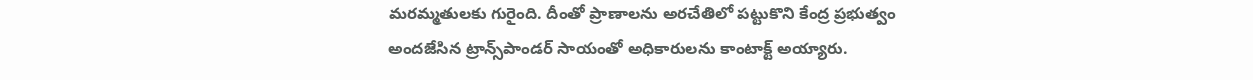మరమ్మతులకు గురైంది. దీంతో ప్రాణాలను అరచేతిలో పట్టుకొని కేంద్ర ప్రభుత్వం అందజేసిన ట్రాన్స్‌పాండర్ సాయంతో అధికారులను కాంటాక్ట్ అయ్యారు.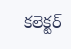కలెక్టర్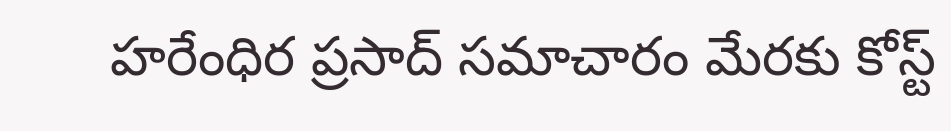హరేంధిర ప్రసాద్ సమాచారం మేరకు కోస్ట్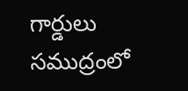గార్డులు సముద్రంలో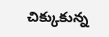చిక్కుకున్న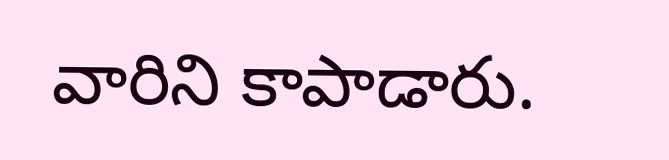వారిని కాపాడారు.